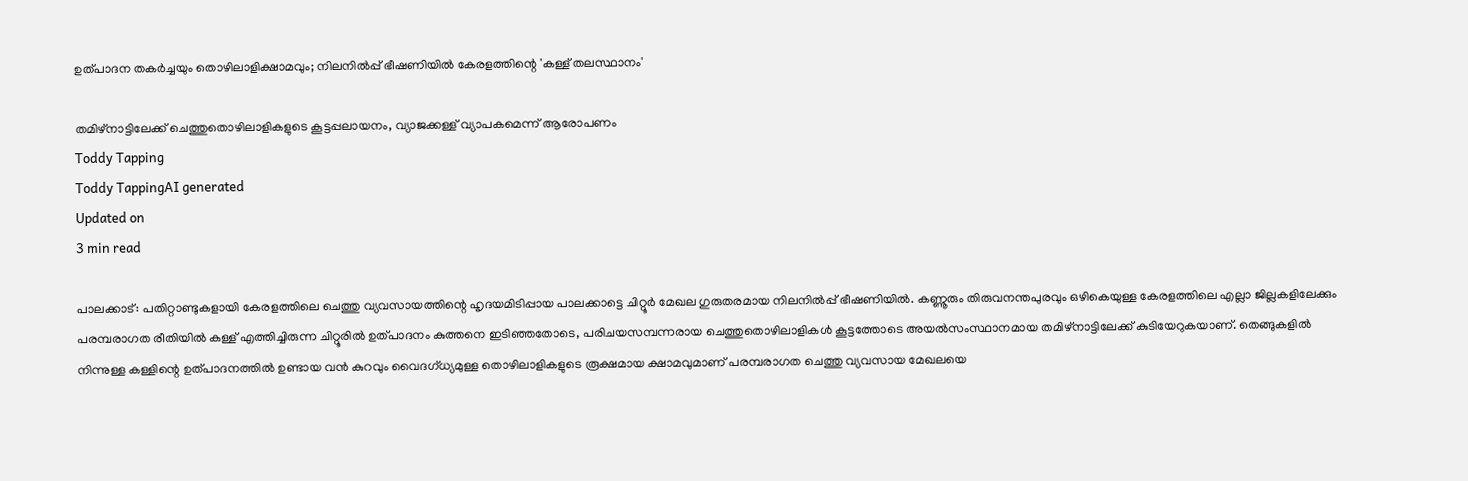ഉത്പാദന തകർച്ചയും തൊഴിലാളിക്ഷാമവും; നിലനിൽപ്പ് ഭീഷണിയിൽ കേരളത്തിന്റെ 'കള്ള് തലസ്ഥാനം'

തമിഴ്‌നാട്ടിലേക്ക് ചെത്തുതൊഴിലാളികളുടെ കൂട്ടപ്പലായനം, വ്യാജക്കള്ള് വ്യാപകമെന്ന് ആരോപണം
Toddy Tapping
Toddy TappingAI generated
Updated on
3 min read

പാലക്കാട്: പതിറ്റാണ്ടുകളായി കേരളത്തിലെ ചെത്തു വ്യവസായത്തിന്റെ ഹൃദയമിടിപ്പായ പാലക്കാട്ടെ ചിറ്റൂർ മേഖല ഗുരുതരമായ നിലനിൽപ്പ് ഭീഷണിയിൽ. കണ്ണൂരും തിരുവനന്തപുരവും ഒഴികെയുള്ള കേരളത്തിലെ എല്ലാ ജില്ലകളിലേക്കും പരമ്പരാഗത രീതിയിൽ കള്ള് എത്തിച്ചിരുന്ന ചിറ്റൂരിൽ ഉത്പാദനം കുത്തനെ ഇടിഞ്ഞതോടെ, പരിചയസമ്പന്നരായ ചെത്തുതൊഴിലാളികൾ കൂട്ടത്തോടെ അയൽസംസ്ഥാനമായ തമിഴ്‌നാട്ടിലേക്ക് കുടിയേറുകയാണ്. തെങ്ങുകളിൽ നിന്നുള്ള കള്ളിന്റെ ഉത്പാദനത്തിൽ ഉണ്ടായ വൻ കുറവും വൈദഗ്ധ്യമുള്ള തൊഴിലാളികളുടെ രൂക്ഷമായ ക്ഷാമവുമാണ് പരമ്പരാഗത ചെത്തു വ്യവസായ മേഖലയെ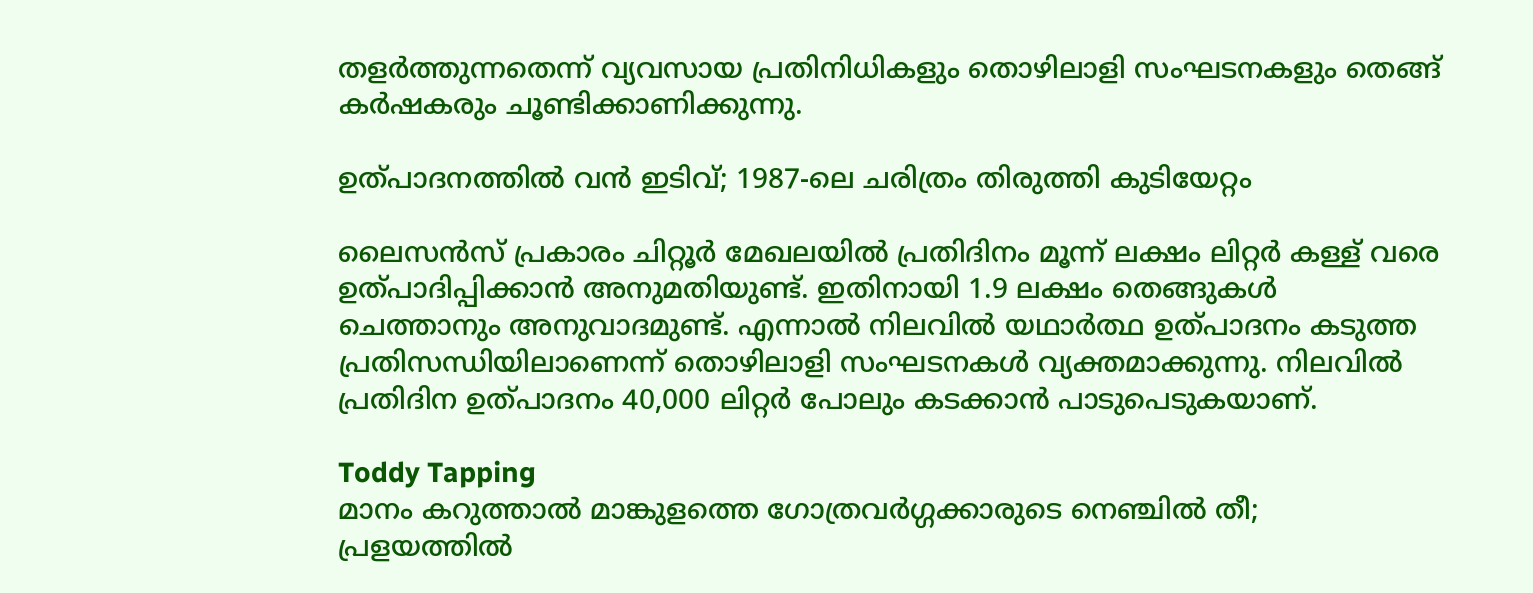തളർത്തുന്നതെന്ന് വ്യവസായ പ്രതിനിധികളും തൊഴിലാളി സംഘടനകളും തെങ്ങ് കർഷകരും ചൂണ്ടിക്കാണിക്കുന്നു.

ഉത്പാദനത്തിൽ വൻ ഇടിവ്; 1987-ലെ ചരിത്രം തിരുത്തി കുടിയേറ്റം

ലൈസൻസ് പ്രകാരം ചിറ്റൂർ മേഖലയിൽ പ്രതിദിനം മൂന്ന് ലക്ഷം ലിറ്റർ കള്ള് വരെ ഉത്പാദിപ്പിക്കാൻ അനുമതിയുണ്ട്. ഇതിനായി 1.9 ലക്ഷം തെങ്ങുകൾ ചെത്താനും അനുവാദമുണ്ട്. എന്നാൽ നിലവിൽ യഥാർത്ഥ ഉത്പാദനം കടുത്ത പ്രതിസന്ധിയിലാണെന്ന് തൊഴിലാളി സംഘടനകൾ വ്യക്തമാക്കുന്നു. നിലവിൽ പ്രതിദിന ഉത്പാദനം 40,000 ലിറ്റർ പോലും കടക്കാൻ പാടുപെടുകയാണ്.

Toddy Tapping
മാനം കറുത്താൽ മാങ്കുളത്തെ ഗോത്രവർഗ്ഗക്കാരുടെ നെഞ്ചിൽ തീ; പ്രളയത്തിൽ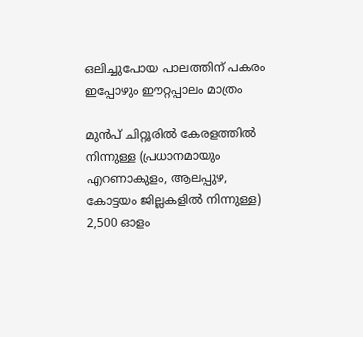ഒലിച്ചുപോയ പാലത്തിന് പകരം ഇപ്പോഴും ഈറ്റപ്പാലം മാത്രം

മുൻപ് ചിറ്റൂരിൽ കേരളത്തിൽ നിന്നുള്ള (പ്രധാനമായും എറണാകുളം, ആലപ്പുഴ, കോട്ടയം ജില്ലകളിൽ നിന്നുള്ള) 2,500 ഓളം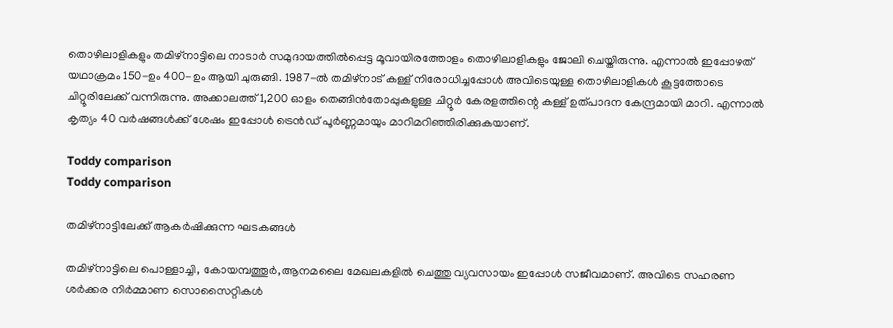തൊഴിലാളികളും തമിഴ്‌നാട്ടിലെ നാടാർ സമുദായത്തിൽപ്പെട്ട മൂവായിരത്തോളം തൊഴിലാളികളും ജോലി ചെയ്തിരുന്നു. എന്നാൽ ഇപ്പോഴത് യഥാക്രമം 150-ഉം 400-ഉം ആയി ചുരുങ്ങി. 1987-ൽ തമിഴ്‌നാട് കള്ള് നിരോധിച്ചപ്പോൾ അവിടെയുള്ള തൊഴിലാളികൾ കൂട്ടത്തോടെ ചിറ്റൂരിലേക്ക് വന്നിരുന്നു. അക്കാലത്ത് 1,200 ഓളം തെങ്ങിൻതോപ്പുകളുള്ള ചിറ്റൂർ കേരളത്തിന്റെ കള്ള് ഉത്പാദന കേന്ദ്രമായി മാറി. എന്നാൽ കൃത്യം 40 വർഷങ്ങൾക്ക് ശേഷം ഇപ്പോൾ ട്രെൻഡ് പൂർണ്ണമായും മാറിമറിഞ്ഞിരിക്കുകയാണ്.

Toddy comparison
Toddy comparison

തമിഴ്‌നാട്ടിലേക്ക് ആകർഷിക്കുന്ന ഘടകങ്ങൾ

തമിഴ്‌നാട്ടിലെ പൊള്ളാച്ചി, കോയമ്പത്തൂർ,ആനമലൈ മേഖലകളിൽ ചെത്തു വ്യവസായം ഇപ്പോൾ സജീവമാണ്. അവിടെ സഹരണ ശർക്കര നിർമ്മാണ സൊസൈറ്റികൾ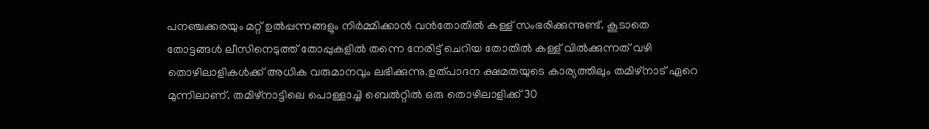പനഞ്ചക്കരയും മറ്റ് ഉൽപ്പന്നങ്ങളും നിർമ്മിക്കാൻ വൻതോതിൽ കള്ള് സംഭരിക്കുന്നുണ്ട്. കൂടാതെ തോട്ടങ്ങൾ ലീസിനെടുത്ത് തോപ്പുകളിൽ തന്നെ നേരിട്ട് ചെറിയ തോതിൽ കള്ള് വിൽക്കുന്നത് വഴി തൊഴിലാളികൾക്ക് അധിക വരുമാനവും ലഭിക്കുന്നു.ഉത്പാദന ക്ഷമതയുടെ കാര്യത്തിലും തമിഴ്‌നാട് ഏറെ മുന്നിലാണ്. തമിഴ്‌നാട്ടിലെ പൊള്ളാച്ചി ബെൽറ്റിൽ ഒരു തൊഴിലാളിക്ക് 30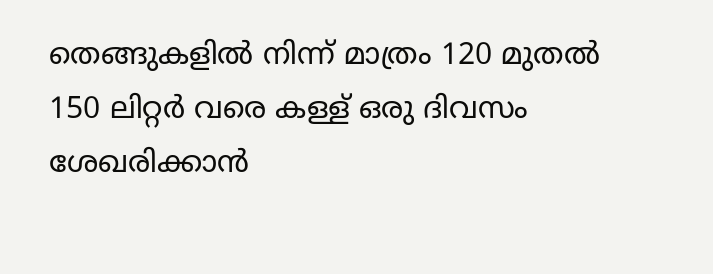തെങ്ങുകളിൽ നിന്ന് മാത്രം 120 മുതൽ 150 ലിറ്റർ വരെ കള്ള് ഒരു ദിവസം ശേഖരിക്കാൻ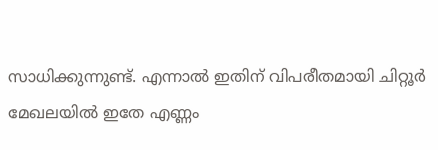സാധിക്കുന്നുണ്ട്. എന്നാൽ ഇതിന് വിപരീതമായി ചിറ്റൂർ മേഖലയിൽ ഇതേ എണ്ണം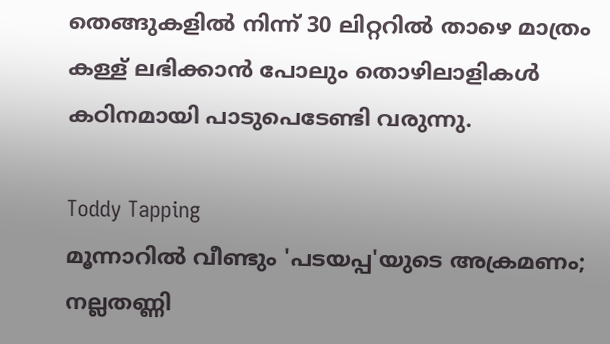തെങ്ങുകളിൽ നിന്ന് 30 ലിറ്ററിൽ താഴെ മാത്രം കള്ള് ലഭിക്കാൻ പോലും തൊഴിലാളികൾ കഠിനമായി പാടുപെടേണ്ടി വരുന്നു.

Toddy Tapping
മൂന്നാറിൽ വീണ്ടും 'പടയപ്പ'യുടെ അക്രമണം; നല്ലതണ്ണി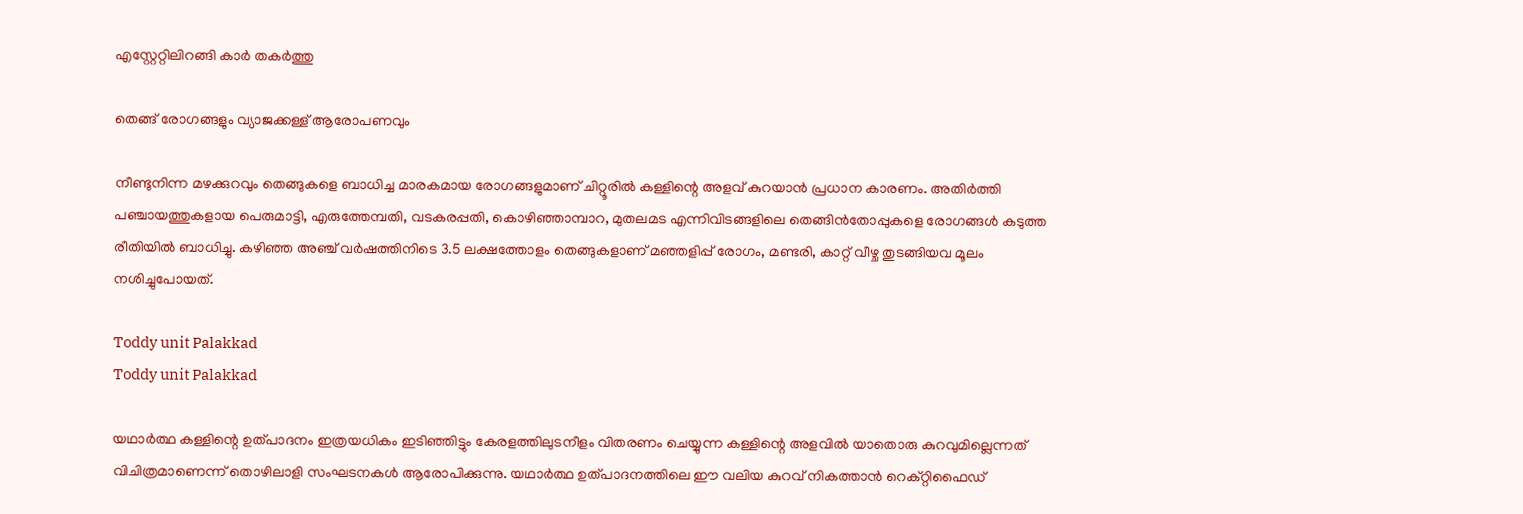എസ്റ്റേറ്റിലിറങ്ങി കാർ തകർത്തു

തെങ്ങ് രോഗങ്ങളും വ്യാജക്കള്ള് ആരോപണവും

നീണ്ടുനിന്ന മഴക്കുറവും തെങ്ങുകളെ ബാധിച്ച മാരകമായ രോഗങ്ങളുമാണ് ചിറ്റൂരിൽ കള്ളിന്റെ അളവ് കുറയാൻ പ്രധാന കാരണം. അതിർത്തി പഞ്ചായത്തുകളായ പെരുമാട്ടി, എരുത്തേമ്പതി, വടകരപ്പതി, കൊഴിഞ്ഞാമ്പാറ, മുതലമട എന്നിവിടങ്ങളിലെ തെങ്ങിൻതോപ്പുകളെ രോഗങ്ങൾ കടുത്ത രീതിയിൽ ബാധിച്ചു. കഴിഞ്ഞ അഞ്ച് വർഷത്തിനിടെ 3.5 ലക്ഷത്തോളം തെങ്ങുകളാണ് മഞ്ഞളിപ്പ് രോഗം, മണ്ടരി, കാറ്റ് വീഴ്ച തുടങ്ങിയവ മൂലം നശിച്ചുപോയത്.

Toddy unit Palakkad
Toddy unit Palakkad

യഥാർത്ഥ കള്ളിന്റെ ഉത്പാദനം ഇത്രയധികം ഇടിഞ്ഞിട്ടും കേരളത്തിലുടനീളം വിതരണം ചെയ്യുന്ന കള്ളിന്റെ അളവിൽ യാതൊരു കുറവുമില്ലെന്നത് വിചിത്രമാണെന്ന് തൊഴിലാളി സംഘടനകൾ ആരോപിക്കുന്നു. യഥാർത്ഥ ഉത്പാദനത്തിലെ ഈ വലിയ കുറവ് നികത്താൻ റെക്റ്റിഫൈഡ്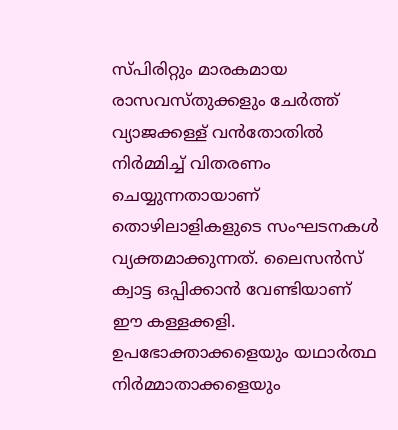സ്പിരിറ്റും മാരകമായ രാസവസ്തുക്കളും ചേർത്ത് വ്യാജക്കള്ള് വൻതോതിൽ നിർമ്മിച്ച് വിതരണം ചെയ്യുന്നതായാണ് തൊഴിലാളികളുടെ സംഘടനകൾ വ്യക്തമാക്കുന്നത്. ലൈസൻസ് ക്വാട്ട ഒപ്പിക്കാൻ വേണ്ടിയാണ് ഈ കള്ളക്കളി. ഉപഭോക്താക്കളെയും യഥാർത്ഥ നിർമ്മാതാക്കളെയും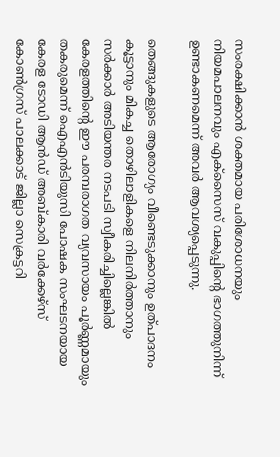സംരക്ഷിക്കാൻ ശക്തമായ പരിശോധനയും നിയമപാലനവും എക്സൈസ് വകുപ്പിന്റെ ഭാഗത്തുനിന്ന് ഉണ്ടാകണമെന്ന് അവർ ആവശ്യപ്പെടുന്നു.

തെങ്ങുകളുടെ ആരോഗ്യം വീണ്ടെടുക്കാനും ഉത്പാദനം കൂട്ടാനും മികച്ച തൊഴിലാളികളെ നിലനിർത്താനും സർക്കാർ അടിയന്തര നടപടി സ്വീകരിച്ചില്ലെങ്കിൽ കേരളത്തിന്റെ ഈ പരമ്പരാഗത വ്യവസായം പൂർണ്ണമായും തകരുമെന്ന് ഐഎൻടിയുസി പോഷക സംഘടനയായ കേരള ടോഡി ആൻഡ് അബ്കാരി വർക്കേഴ്സ് കോൺഗ്രസ് പാലക്കാട് ജില്ലാ സെക്രട്ടറി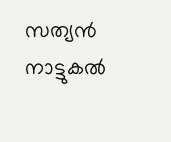സത്യൻ നാട്ടുകൽ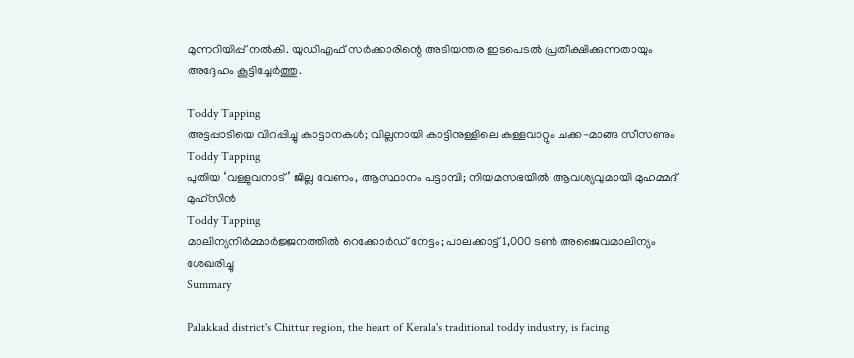മുന്നറിയിപ്പ് നൽകി. യുഡിഎഫ് സർക്കാരിന്റെ അടിയന്തര ഇടപെടൽ പ്രതീക്ഷിക്കുന്നതായും അദ്ദേഹം കൂട്ടിച്ചേർത്തു.

Toddy Tapping
അട്ടപ്പാടിയെ വിറപ്പിച്ചു കാട്ടാനകൾ; വില്ലനായി കാട്ടിനുള്ളിലെ കള്ളവാറ്റും ചക്ക-മാങ്ങ സീസണും
Toddy Tapping
പുതിയ ‘വള്ളുവനാട്’ ജില്ല വേണം, ആസ്ഥാനം പട്ടാമ്പി; നിയമസഭയിൽ ആവശ്യവുമായി മുഹമ്മദ് മുഹ്സിൻ
Toddy Tapping
മാലിന്യനിർമ്മാർജ്ജനത്തിൽ റെക്കോർഡ് നേട്ടം; പാലക്കാട്ട് 1,000 ടൺ അജൈവമാലിന്യം ശേഖരിച്ചു
Summary

Palakkad district's Chittur region, the heart of Kerala's traditional toddy industry, is facing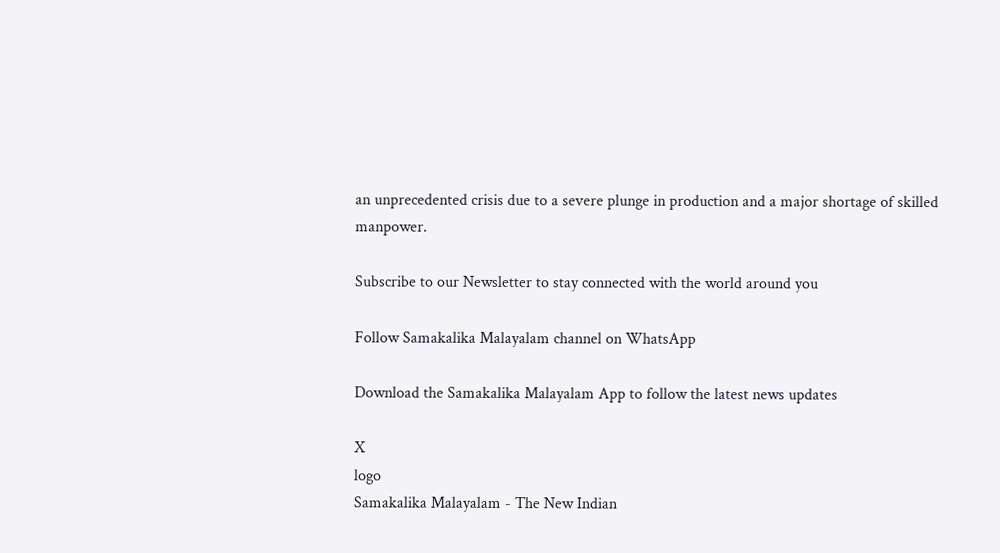an unprecedented crisis due to a severe plunge in production and a major shortage of skilled manpower.

Subscribe to our Newsletter to stay connected with the world around you

Follow Samakalika Malayalam channel on WhatsApp

Download the Samakalika Malayalam App to follow the latest news updates

X
logo
Samakalika Malayalam - The New Indian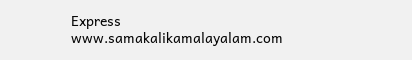Express
www.samakalikamalayalam.com